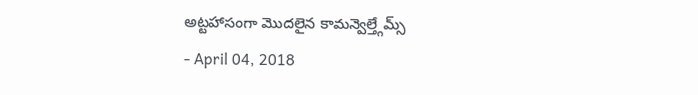అట్టహాసంగా మొదలైన కామన్వెల్త్గేమ్స్
- April 04, 2018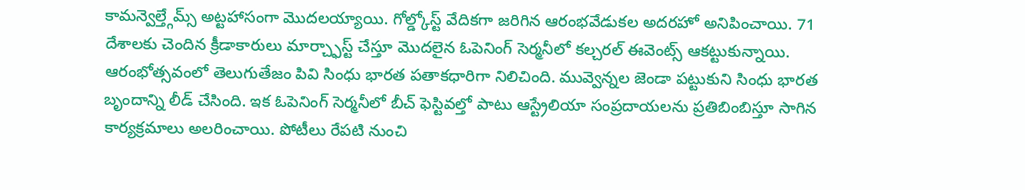కామన్వెల్త్గేమ్స్ అట్టహాసంగా మొదలయ్యాయి. గోల్డ్కోస్ట్ వేదికగా జరిగిన ఆరంభవేడుకల అదరహో అనిపించాయి. 71 దేశాలకు చెందిన క్రీడాకారులు మార్చ్ఫాస్ట్ చేస్తూ మొదలైన ఓపెనింగ్ సెర్మనీలో కల్చరల్ ఈవెంట్స్ ఆకట్టుకున్నాయి. ఆరంభోత్సవంలో తెలుగుతేజం పివి సింధు భారత పతాకధారిగా నిలిచింది. మువ్వెన్నల జెండా పట్టుకుని సింధు భారత బృందాన్ని లీడ్ చేసింది. ఇక ఓపెనింగ్ సెర్మనీలో బీచ్ ఫెస్టివల్తో పాటు ఆస్ట్రేలియా సంప్రదాయలను ప్రతిబింబిస్తూ సాగిన కార్యక్రమాలు అలరించాయి. పోటీలు రేపటి నుంచి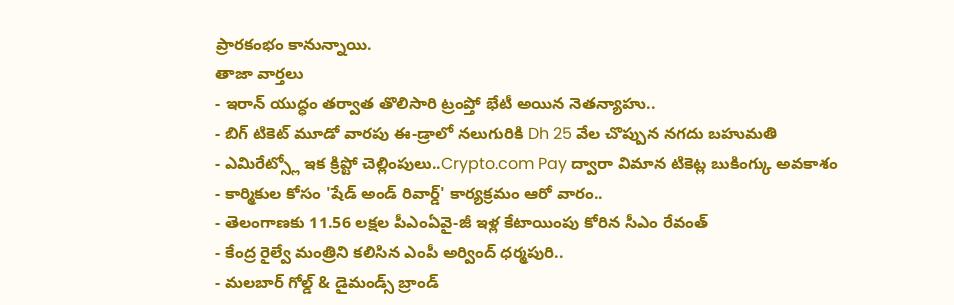ప్రారకంభం కానున్నాయి.
తాజా వార్తలు
- ఇరాన్ యుద్ధం తర్వాత తొలిసారి ట్రంప్తో భేటీ అయిన నెతన్యాహు..
- బిగ్ టికెట్ మూడో వారపు ఈ-డ్రాలో నలుగురికి Dh 25 వేల చొప్పున నగదు బహుమతి
- ఎమిరేట్స్లో ఇక క్రిప్టో చెల్లింపులు..Crypto.com Pay ద్వారా విమాన టికెట్ల బుకింగ్కు అవకాశం
- కార్మికుల కోసం 'షేడ్ అండ్ రివార్డ్' కార్యక్రమం ఆరో వారం..
- తెలంగాణకు 11.56 లక్షల పీఎంఏవై-జీ ఇళ్ల కేటాయింపు కోరిన సీఎం రేవంత్
- కేంద్ర రైల్వే మంత్రిని కలిసిన ఎంపీ అర్వింద్ ధర్మపురి..
- మలబార్ గోల్డ్ & డైమండ్స్ బ్రాండ్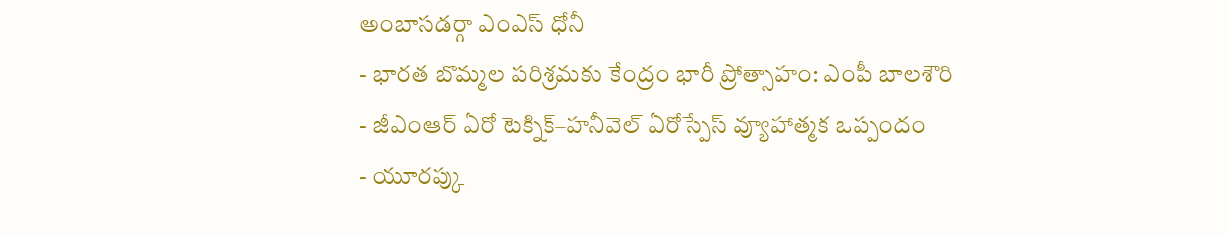అంబాసడర్గా ఎంఎస్ ధోనీ
- భారత బొమ్మల పరిశ్రమకు కేంద్రం భారీ ప్రోత్సాహం: ఎంపీ బాలశౌరి
- జీఎంఆర్ ఏరో టెక్నిక్–హనీవెల్ ఏరోస్పేస్ వ్యూహాత్మక ఒప్పందం
- యూరప్కు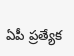ఏపీ ప్రత్యేక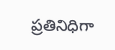ప్రతినిధిగా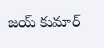జయ్ కుమార్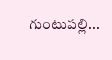గుంటుపల్లి...